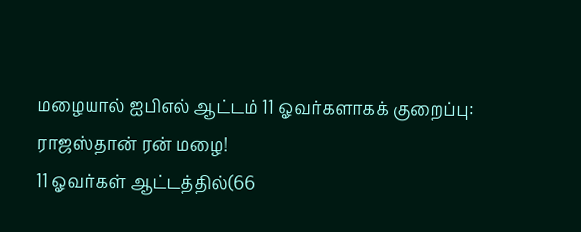மழையால் ஐபிஎல் ஆட்டம் 11 ஓவர்களாகக் குறைப்பு: ராஜஸ்தான் ரன் மழை!
11 ஓவர்கள் ஆட்டத்தில்(66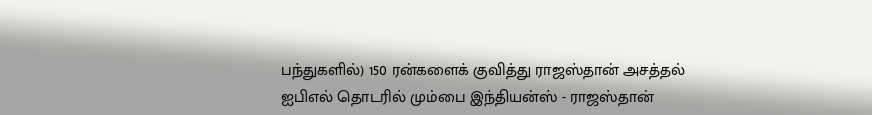பந்துகளில்) 150 ரன்களைக் குவித்து ராஜஸ்தான் அசத்தல்
ஐபிஎல் தொடரில் மும்பை இந்தியன்ஸ் - ராஜஸ்தான்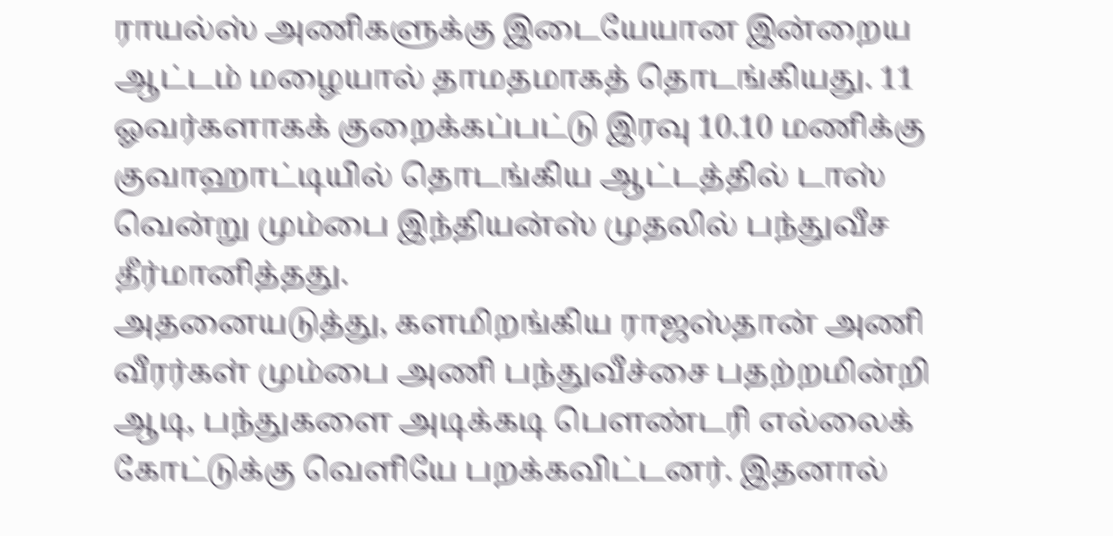ராயல்ஸ் அணிகளுக்கு இடையேயான இன்றைய ஆட்டம் மழையால் தாமதமாகத் தொடங்கியது. 11 ஓவர்களாகக் குறைக்கப்பட்டு இரவு 10.10 மணிக்கு குவாஹாட்டியில் தொடங்கிய ஆட்டத்தில் டாஸ் வென்று மும்பை இந்தியன்ஸ் முதலில் பந்துவீச தீர்மானித்தது.
அதனையடுத்து, களமிறங்கிய ராஜஸ்தான் அணி வீரர்கள் மும்பை அணி பந்துவீச்சை பதற்றமின்றி ஆடி, பந்துகளை அடிக்கடி பௌண்டரி எல்லைக் கோட்டுக்கு வெளியே பறக்கவிட்டனர். இதனால்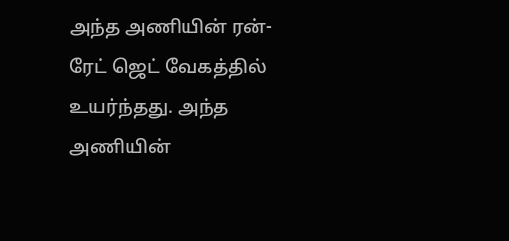அந்த அணியின் ரன்-ரேட் ஜெட் வேகத்தில் உயர்ந்தது. அந்த அணியின்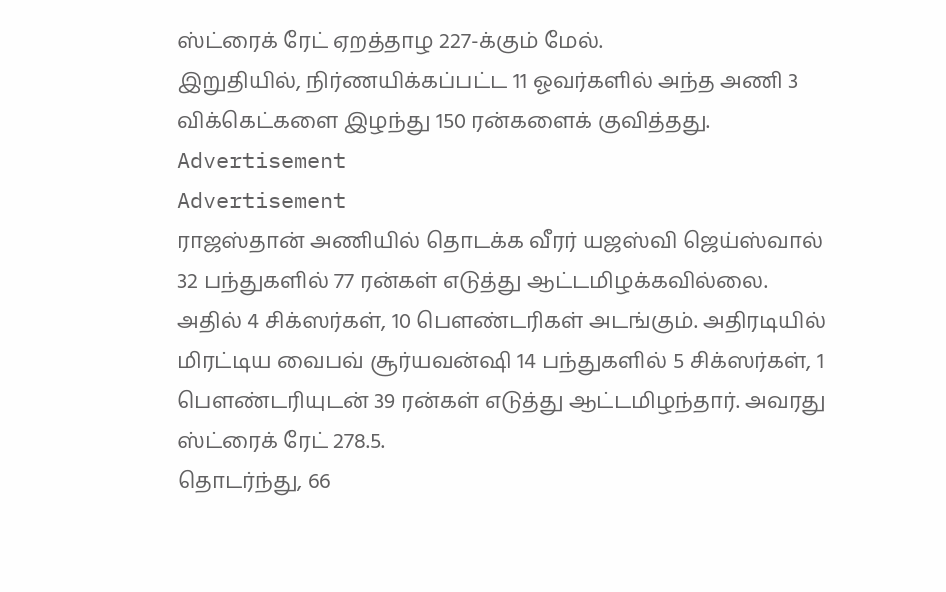ஸ்ட்ரைக் ரேட் ஏறத்தாழ 227-க்கும் மேல்.
இறுதியில், நிர்ணயிக்கப்பட்ட 11 ஓவர்களில் அந்த அணி 3 விக்கெட்களை இழந்து 150 ரன்களைக் குவித்தது.
Advertisement
Advertisement
ராஜஸ்தான் அணியில் தொடக்க வீரர் யஜஸ்வி ஜெய்ஸ்வால் 32 பந்துகளில் 77 ரன்கள் எடுத்து ஆட்டமிழக்கவில்லை. அதில் 4 சிக்ஸர்கள், 10 பௌண்டரிகள் அடங்கும். அதிரடியில் மிரட்டிய வைபவ் சூர்யவன்ஷி 14 பந்துகளில் 5 சிக்ஸர்கள், 1 பௌண்டரியுடன் 39 ரன்கள் எடுத்து ஆட்டமிழந்தார். அவரது ஸ்ட்ரைக் ரேட் 278.5.
தொடர்ந்து, 66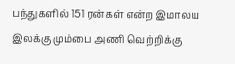பந்துகளில் 151 ரன்கள் என்ற இமாலய இலக்கு மும்பை அணி வெற்றிக்கு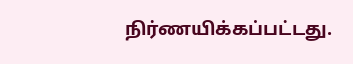நிர்ணயிக்கப்பட்டது.